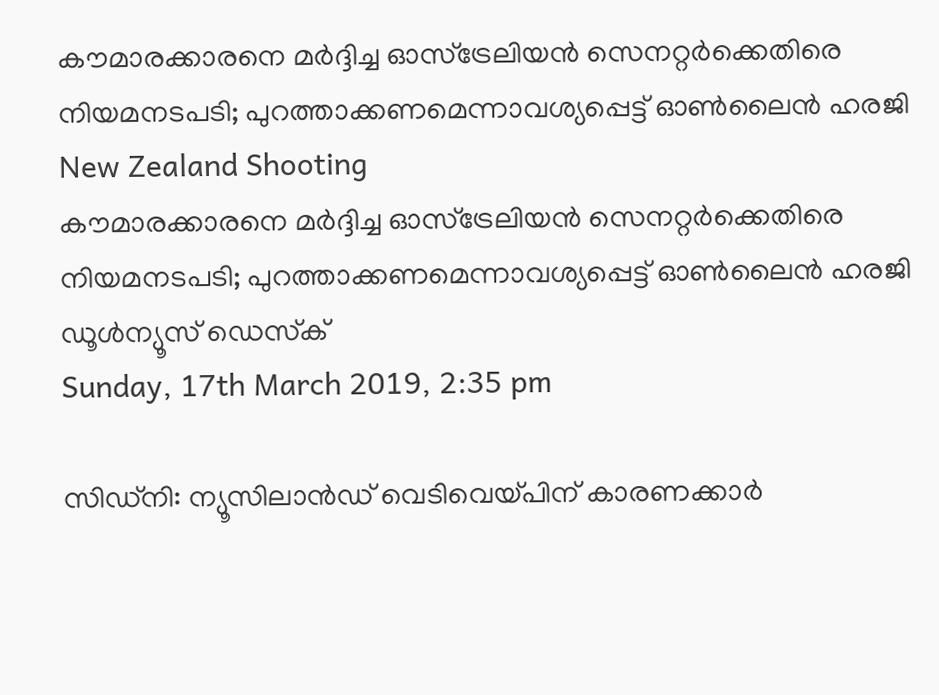കൗമാരക്കാരനെ മര്‍ദ്ദിച്ച ഓസ്‌ട്രേലിയന്‍ സെനറ്റര്‍ക്കെതിരെ നിയമനടപടി; പുറത്താക്കണമെന്നാവശ്യപ്പെട്ട് ഓണ്‍ലൈന്‍ ഹരജി
New Zealand Shooting
കൗമാരക്കാരനെ മര്‍ദ്ദിച്ച ഓസ്‌ട്രേലിയന്‍ സെനറ്റര്‍ക്കെതിരെ നിയമനടപടി; പുറത്താക്കണമെന്നാവശ്യപ്പെട്ട് ഓണ്‍ലൈന്‍ ഹരജി
ഡൂള്‍ന്യൂസ് ഡെസ്‌ക്
Sunday, 17th March 2019, 2:35 pm

സിഡ്‌നി: ന്യൂസിലാന്‍ഡ് വെടിവെയ്പിന് കാരണക്കാര്‍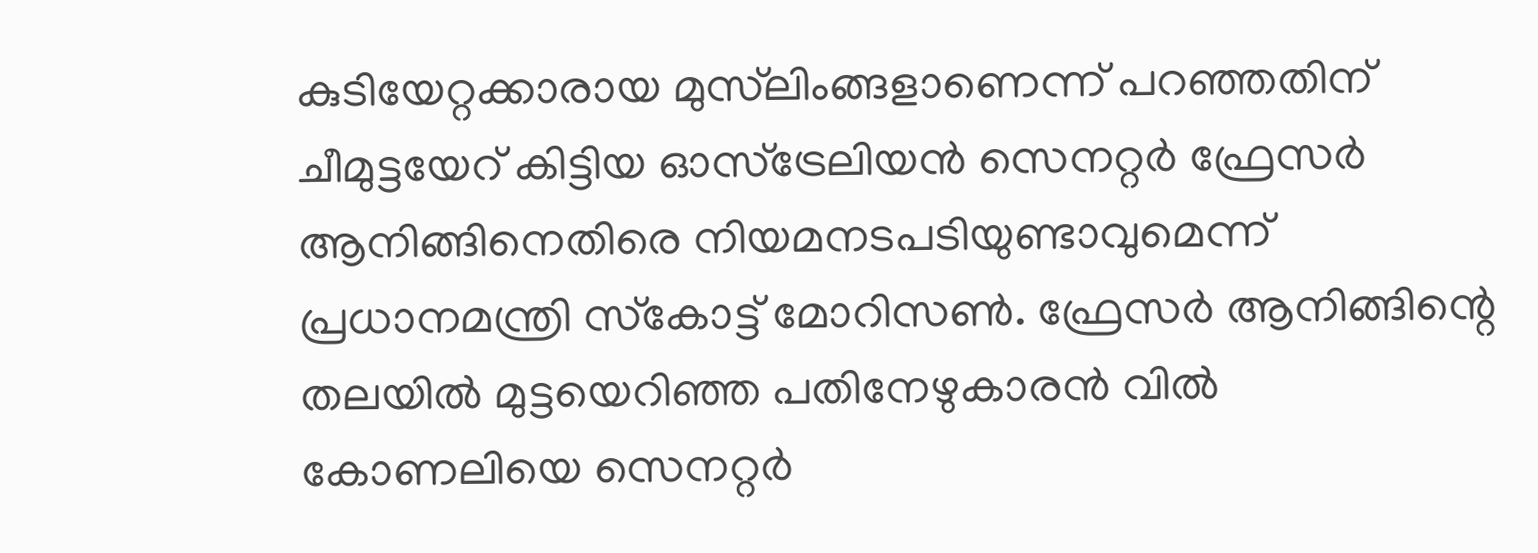കുടിയേറ്റക്കാരായ മുസ്‌ലിംങ്ങളാണെന്ന് പറഞ്ഞതിന് ചീമുട്ടയേറ് കിട്ടിയ ഓസ്‌ട്രേലിയന്‍ സെനറ്റര്‍ ഫ്രേസര്‍ ആനിങ്ങിനെതിരെ നിയമനടപടിയുണ്ടാവുമെന്ന് പ്രധാനമന്ത്രി സ്‌കോട്ട് മോറിസണ്‍. ഫ്രേസര്‍ ആനിങ്ങിന്റെ തലയില്‍ മുട്ടയെറിഞ്ഞ പതിനേഴുകാരന്‍ വില്‍ കോണലിയെ സെനറ്റര്‍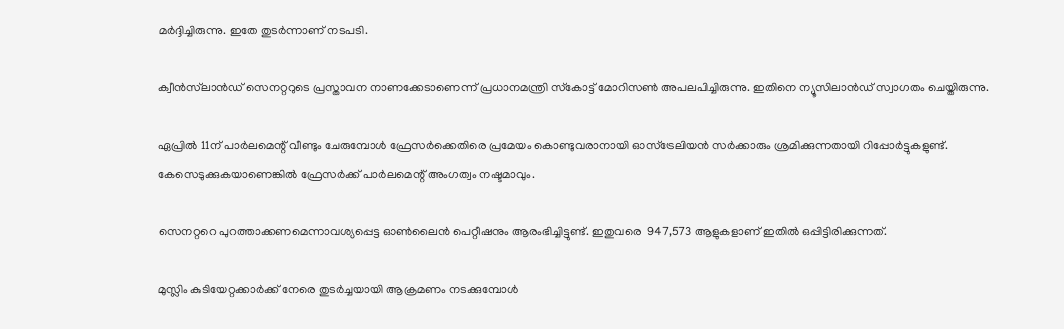മര്‍ദ്ദിച്ചിരുന്നു. ഇതേ തുടര്‍ന്നാണ് നടപടി.

ക്വീന്‍സ്‌ലാന്‍ഡ് സെനറ്ററുടെ പ്രസ്താവന നാണക്കേടാണെന്ന് പ്രധാനമന്ത്രി സ്‌കോട്ട് മോറിസണ്‍ അപലപിച്ചിരുന്നു. ഇതിനെ ന്യൂസിലാന്‍ഡ് സ്വാഗതം ചെയ്തിരുന്നു.

ഏപ്രില്‍ 11ന് പാര്‍ലമെന്റ് വീണ്ടും ചേരുമ്പോള്‍ ഫ്രേസര്‍ക്കെതിരെ പ്രമേയം കൊണ്ടുവരാനായി ഓസ്‌ട്രേലിയന്‍ സര്‍ക്കാരും ശ്രമിക്കുന്നതായി റിപ്പോര്‍ട്ടുകളുണ്ട്. കേസെടുക്കുകയാണെങ്കില്‍ ഫ്രേസര്‍ക്ക് പാര്‍ലമെന്റ് അംഗത്വം നഷ്ടമാവും.

സെനറ്ററെ പുറത്താക്കണമെന്നാവശ്യപ്പെട്ട ഓണ്‍ലൈന്‍ പെറ്റീഷനും ആരംഭിച്ചിട്ടുണ്ട്. ഇതുവരെ  947,573 ആളുകളാണ് ഇതില്‍ ഒപ്പിട്ടിരിക്കുന്നത്.

മുസ്ലിം കുടിയേറ്റക്കാര്‍ക്ക് നേരെ തുടര്‍ച്ചയായി ആക്രമണം നടക്കുമ്പോള്‍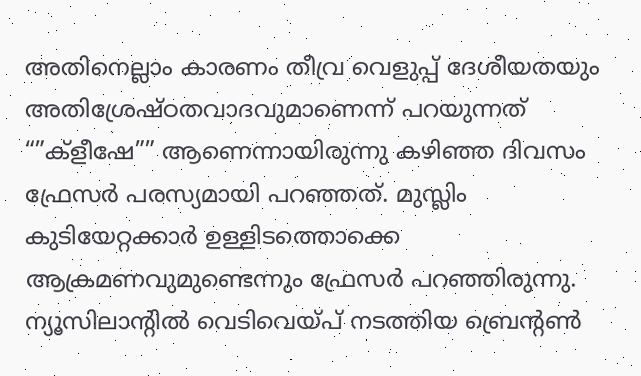അതിനെല്ലാം കാരണം തീവ്ര വെളുപ്പ് ദേശീയതയും അതിശ്രേഷ്ഠതവാദവുമാണെന്ന് പറയുന്നത് “”ക്‌ളീഷേ”” ആണെന്നായിരുന്നു കഴിഞ്ഞ ദിവസം ഫ്രേസര്‍ പരസ്യമായി പറഞ്ഞത്. മുസ്ലിം കുടിയേറ്റക്കാര്‍ ഉള്ളിടത്തൊക്കെ ആക്രമണവുമുണ്ടെന്നും ഫ്രേസര്‍ പറഞ്ഞിരുന്നു. ന്യൂസിലാന്റില്‍ വെടിവെയ്പ് നടത്തിയ ബ്രെന്റണ്‍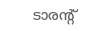ടാരന്റ്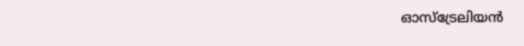ഓസ്‌ട്രേലിയന്‍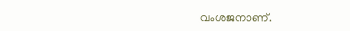വംശജനാണ്.